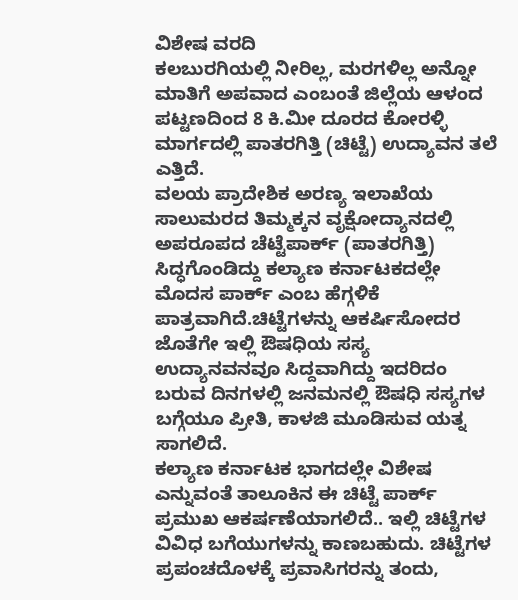ವಿಶೇಷ ವರದಿ
ಕಲಬುರಗಿಯಲ್ಲಿ ನೀರಿಲ್ಲ, ಮರಗಳಿಲ್ಲ ಅನ್ನೋ ಮಾತಿಗೆ ಅಪವಾದ ಎಂಬಂತೆ ಜಿಲ್ಲೆಯ ಆಳಂದ ಪಟ್ಟಣದಿಂದ 8 ಕಿ.ಮೀ ದೂರದ ಕೋರಳ್ಳಿ ಮಾರ್ಗದಲ್ಲಿ ಪಾತರಗಿತ್ತಿ (ಚಿಟ್ಟೆ) ಉದ್ಯಾವನ ತಲೆ ಎತ್ತಿದೆ.
ವಲಯ ಪ್ರಾದೇಶಿಕ ಅರಣ್ಯ ಇಲಾಖೆಯ ಸಾಲುಮರದ ತಿಮ್ಮಕ್ಕನ ವೃಕ್ಷೋದ್ಯಾನದಲ್ಲಿ ಅಪರೂಪದ ಚೆಟ್ಟೆಪಾರ್ಕ್ (ಪಾತರಗಿತ್ತಿ) ಸಿದ್ಧಗೊಂಡಿದ್ದು ಕಲ್ಯಾಣ ಕರ್ನಾಟಕದಲ್ಲೇ ಮೊದಸ ಪಾರ್ಕ್ ಎಂಬ ಹೆಗ್ಗಳಿಕೆ ಪಾತ್ರವಾಗಿದೆ.ಚಿಟ್ಟೆಗಳನ್ನು ಆಕರ್ಷಿಸೋದರ ಜೊತೆಗೇ ಇಲ್ಲಿ ಔಷಧಿಯ ಸಸ್ಯ ಉದ್ಯಾನವನವೂ ಸಿದ್ದವಾಗಿದ್ದು ಇದರಿದಂ ಬರುವ ದಿನಗಳಲ್ಲಿ ಜನಮನಲ್ಲಿ ಔಷಧಿ ಸಸ್ಯಗಳ ಬಗ್ಗೆಯೂ ಪ್ರೀತಿ, ಕಾಳಜಿ ಮೂಡಿಸುವ ಯತ್ನ ಸಾಗಲಿದೆ.
ಕಲ್ಯಾಣ ಕರ್ನಾಟಕ ಭಾಗದಲ್ಲೇ ವಿಶೇಷ ಎನ್ನುವಂತೆ ತಾಲೂಕಿನ ಈ ಚಿಟ್ಟೆ ಪಾರ್ಕ್ ಪ್ರಮುಖ ಆಕರ್ಷಣೆಯಾಗಲಿದೆ.. ಇಲ್ಲಿ ಚಿಟ್ಟೆಗಳ ವಿವಿಧ ಬಗೆಯುಗಳನ್ನು ಕಾಣಬಹುದು. ಚಿಟ್ಟೆಗಳ ಪ್ರಪಂಚದೊಳಕ್ಕೆ ಪ್ರವಾಸಿಗರನ್ನು ತಂದು,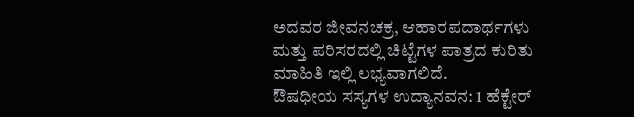ಅದವರ ಜೀವನಚಕ್ರ, ಆಹಾರಪದಾರ್ಥಗಳು ಮತ್ತು ಪರಿಸರದಲ್ಲಿ ಚಿಟ್ಟೆಗಳ ಪಾತ್ರದ ಕುರಿತು ಮಾಹಿತಿ ಇಲ್ಲಿ ಲಭ್ಯವಾಗಲಿದೆ.
ಔಷಧೀಯ ಸಸ್ಯಗಳ ಉದ್ಯಾನವನ: 1 ಹೆಕ್ಟೇರ್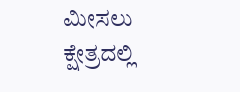ಮೀಸಲು ಕ್ಷೇತ್ರದಲ್ಲಿ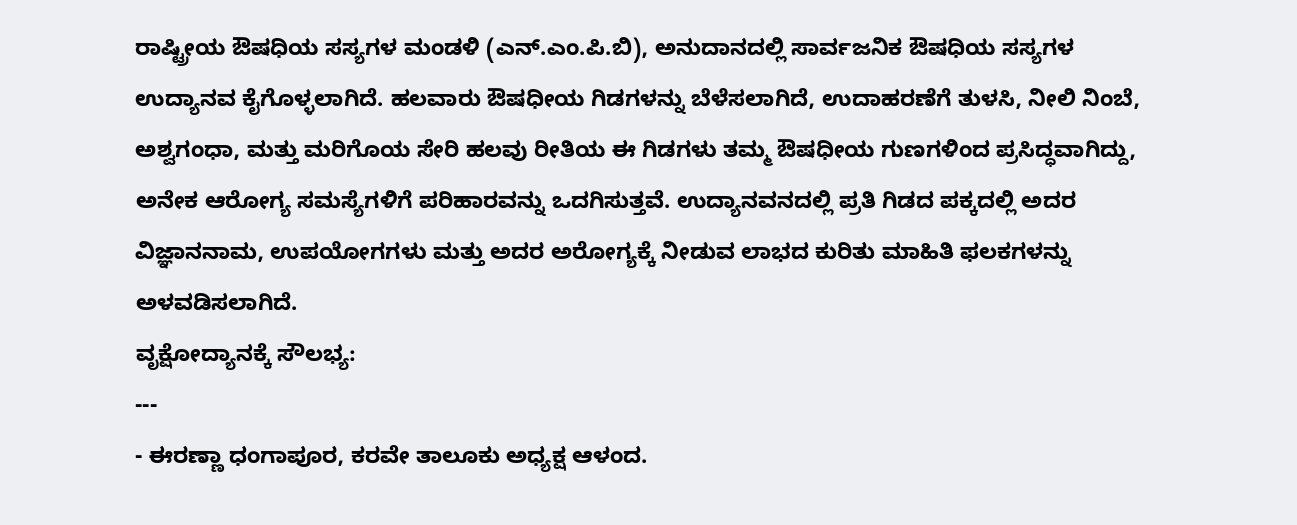ರಾಷ್ಟ್ರೀಯ ಔಷಧಿಯ ಸಸ್ಯಗಳ ಮಂಡಳಿ (ಎನ್.ಎಂ.ಪಿ.ಬಿ), ಅನುದಾನದಲ್ಲಿ ಸಾರ್ವಜನಿಕ ಔಷಧಿಯ ಸಸ್ಯಗಳ ಉದ್ಯಾನವ ಕೈಗೊಳ್ಳಲಾಗಿದೆ. ಹಲವಾರು ಔಷಧೀಯ ಗಿಡಗಳನ್ನು ಬೆಳೆಸಲಾಗಿದೆ, ಉದಾಹರಣೆಗೆ ತುಳಸಿ, ನೀಲಿ ನಿಂಬೆ, ಅಶ್ವಗಂಧಾ, ಮತ್ತು ಮರಿಗೊಯ ಸೇರಿ ಹಲವು ರೀತಿಯ ಈ ಗಿಡಗಳು ತಮ್ಮ ಔಷಧೀಯ ಗುಣಗಳಿಂದ ಪ್ರಸಿದ್ಧವಾಗಿದ್ದು, ಅನೇಕ ಆರೋಗ್ಯ ಸಮಸ್ಯೆಗಳಿಗೆ ಪರಿಹಾರವನ್ನು ಒದಗಿಸುತ್ತವೆ. ಉದ್ಯಾನವನದಲ್ಲಿ ಪ್ರತಿ ಗಿಡದ ಪಕ್ಕದಲ್ಲಿ ಅದರ ವಿಜ್ಞಾನನಾಮ, ಉಪಯೋಗಗಳು ಮತ್ತು ಅದರ ಅರೋಗ್ಯಕ್ಕೆ ನೀಡುವ ಲಾಭದ ಕುರಿತು ಮಾಹಿತಿ ಫಲಕಗಳನ್ನು ಅಳವಡಿಸಲಾಗಿದೆ.
ವೃಕ್ಷೋದ್ಯಾನಕ್ಕೆ ಸೌಲಭ್ಯ:
---
- ಈರಣ್ಣಾ ಧಂಗಾಪೂರ, ಕರವೇ ತಾಲೂಕು ಅಧ್ಯಕ್ಷ ಆಳಂದ.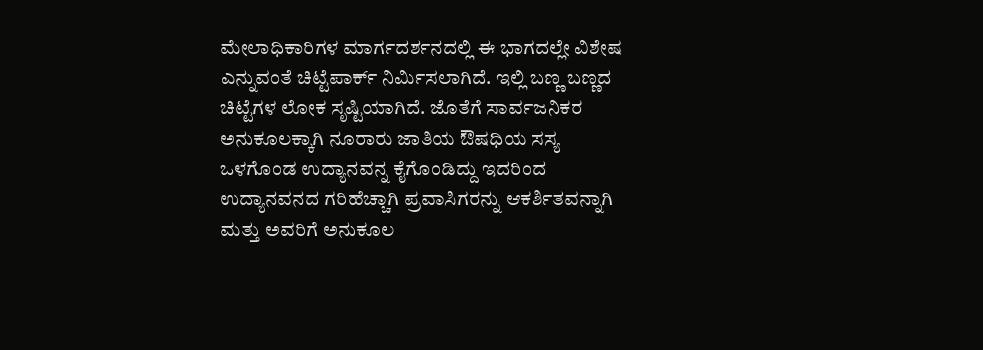ಮೇಲಾಧಿಕಾರಿಗಳ ಮಾರ್ಗದರ್ಶನದಲ್ಲಿ ಈ ಭಾಗದಲ್ಲೇ ವಿಶೇಷ ಎನ್ನುವಂತೆ ಚಿಟ್ಟೆಪಾರ್ಕ್ ನಿರ್ಮಿಸಲಾಗಿದೆ. ಇಲ್ಲಿ ಬಣ್ಣ ಬಣ್ಣದ ಚಿಟ್ಟೆಗಳ ಲೋಕ ಸೃಷ್ಟಿಯಾಗಿದೆ. ಜೊತೆಗೆ ಸಾರ್ವಜನಿಕರ ಅನುಕೂಲಕ್ಕಾಗಿ ನೂರಾರು ಜಾತಿಯ ಔಷಧಿಯ ಸಸ್ಯ ಒಳಗೊಂಡ ಉದ್ಯಾನವನ್ನ ಕೈಗೊಂಡಿದ್ದು ಇದರಿಂದ ಉದ್ಯಾನವನದ ಗರಿಹೆಚ್ಚಾಗಿ ಪ್ರವಾಸಿಗರನ್ನು ಆಕರ್ಶಿತವನ್ನಾಗಿ ಮತ್ತು ಅವರಿಗೆ ಅನುಕೂಲ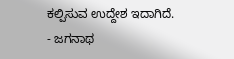ಕಲ್ಪಿಸುವ ಉದ್ದೇಶ ಇದಾಗಿದೆ.
- ಜಗನಾಥ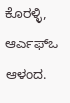ಕೊರಳ್ಳಿ, ಆರ್ಎಫ್ಒ ಆಳಂದ.